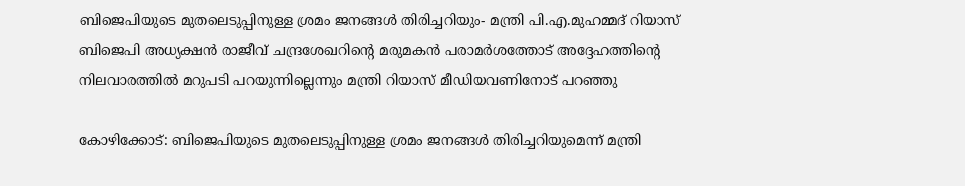ബിജെപിയുടെ മുതലെടുപ്പിനുള്ള ശ്രമം ജനങ്ങൾ തിരിച്ചറിയും- മന്ത്രി പി.എ.മുഹമ്മദ് റിയാസ്
ബിജെപി അധ്യക്ഷൻ രാജീവ് ചന്ദ്രശേഖറിന്റെ മരുമകൻ പരാമർശത്തോട് അദ്ദേഹത്തിന്റെ നിലവാരത്തിൽ മറുപടി പറയുന്നില്ലെന്നും മന്ത്രി റിയാസ് മീഡിയവണിനോട് പറഞ്ഞു

കോഴിക്കോട്: ബിജെപിയുടെ മുതലെടുപ്പിനുള്ള ശ്രമം ജനങ്ങൾ തിരിച്ചറിയുമെന്ന് മന്ത്രി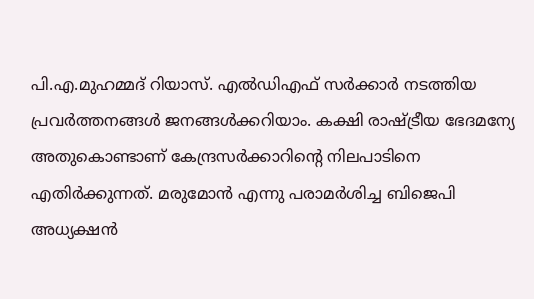പി.എ.മുഹമ്മദ് റിയാസ്. എൽഡിഎഫ് സർക്കാർ നടത്തിയ പ്രവർത്തനങ്ങൾ ജനങ്ങൾക്കറിയാം. കക്ഷി രാഷ്ട്രീയ ഭേദമന്യേ അതുകൊണ്ടാണ് കേന്ദ്രസർക്കാറിന്റെ നിലപാടിനെ എതിർക്കുന്നത്. മരുമോൻ എന്നു പരാമർശിച്ച ബിജെപി അധ്യക്ഷൻ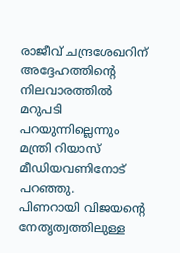രാജീവ് ചന്ദ്രശേഖറിന് അദ്ദേഹത്തിന്റെ നിലവാരത്തിൽ മറുപടി പറയുന്നില്ലെന്നും മന്ത്രി റിയാസ് മീഡിയവണിനോട് പറഞ്ഞു.
പിണറായി വിജയന്റെ നേതൃത്വത്തിലുള്ള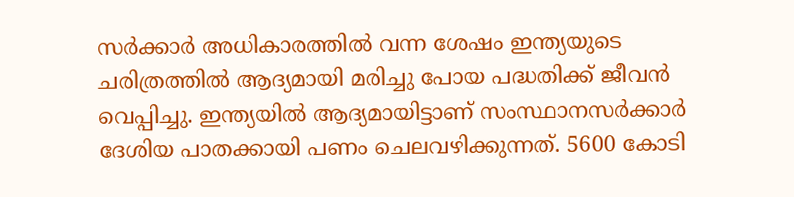സർക്കാർ അധികാരത്തിൽ വന്ന ശേഷം ഇന്ത്യയുടെ ചരിത്രത്തിൽ ആദ്യമായി മരിച്ചു പോയ പദ്ധതിക്ക് ജീവൻ വെപ്പിച്ചു. ഇന്ത്യയിൽ ആദ്യമായിട്ടാണ് സംസ്ഥാനസർക്കാർ ദേശിയ പാതക്കായി പണം ചെലവഴിക്കുന്നത്. 5600 കോടി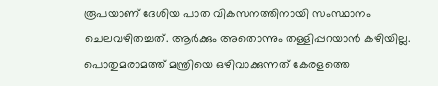രൂപയാണ് ദേശിയ പാത വികസനത്തിനായി സംസ്ഥാനം ചെലവഴിതച്ചത്. ആർക്കും അതൊന്നും തള്ളിപ്പറയാൻ കഴിയില്ല. പൊതുമരാമത്ത് മന്ത്രിയെ ഒഴിവാക്കുന്നത് കേരളത്തെ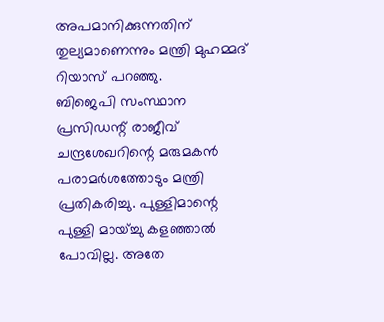അപമാനിക്കുന്നതിന് തുല്യമാണെന്നും മന്ത്രി മുഹമ്മദ് റിയാസ് പറഞ്ഞു.
ബിജെപി സംസ്ഥാന പ്രസിഡന്റ് രാജീവ് ചന്ദ്രശേഖറിന്റെ മരുമകൻ പരാമർശത്തോടും മന്ത്രി പ്രതികരിച്ചു. പുള്ളിമാന്റെ പുള്ളി മായ്ച്ചു കളഞ്ഞാൽ പോവില്ല. അതേ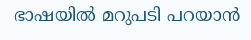ഭാഷയിൽ മറുപടി പറയാൻ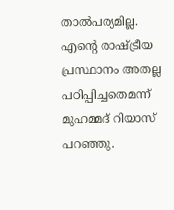താൽപര്യമില്ല. എന്റെ രാഷ്ട്രീയ പ്രസ്ഥാനം അതല്ല പഠിപ്പിച്ചതെമന്ന് മുഹമ്മദ് റിയാസ് പറഞ്ഞു.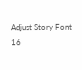Adjust Story Font
16